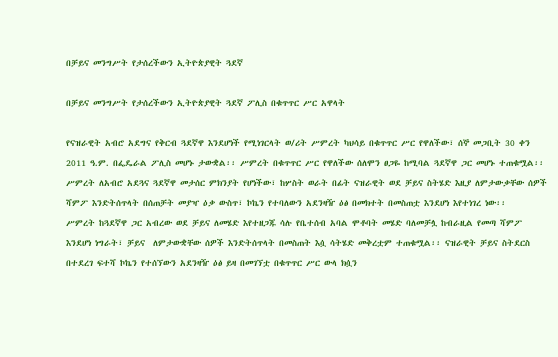በቻይና መንግሥት የታሰረችውን ኢትዮጵያዊት ጓደኛ

በቻይና መንግሥት የታሰረችውን ኢትዮጵያዊት ጓደኛ ፖሊስ በቁጥጥር ሥር አዋላት

የናዝራዊት አብሮ አደግና የቅርብ ጓደኛዋ እንደሆነች የሚነገርላት ወ/ሪት ሥምረት ካህሳይ በቁጥጥር ሥር የዋለችው፣ ሰኞ መጋቢት 30 ቀን 2011 ዓ.ም. በፌዴራል ፖሊስ መሆኑ ታውቋል፡፡ ሥምረት በቁጥጥር ሥር የዋለችው ሰለሞን ፀጋዬ ከሚባል ጓደኛዋ ጋር መሆኑ ተጠቁሟል፡፡
ሥምረት ለአብሮ አደጓና ጓደኛዋ መታሰር ምክንያት የሆነችው፣ ከሦስት ወራት በፊት ናዝራዊት ወደ ቻይና ስትሄድ እዚያ ለምታውቃቸው ሰዎች ሻምፖ እንድትሰጥላት በሰጠቻት መያዣ ዕቃ ውስጥ፣ ኮኬን የተባለውን አደንዛዥ ዕፅ በመክተት በመስጠቷ እንደሆነ እየተነገረ ነው፡፡
ሥምረት ከጓደኛዋ ጋር አብረው ወደ ቻይና ለመሄድ እየተዘጋጁ ሳሉ የቤተሰብ አባል ሞቶባት መሄድ ባለመቻሏ ከብራዚል የመጣ ሻምፖ እንደሆነ ነግራት፣ ቻይና  ለምታውቋቸው ሰዎች እንድትሰጥላት በመስጠት እሷ ሳትሄድ መቅረቷም ተጠቁሟል፡፡ ናዝራዊት ቻይና ስትደርስ በተደረገ ፍተሻ ኮኬን የተሰኘውን አደንዛዥ ዕፅ ይዛ በመገኘቷ በቁጥጥር ሥር ውላ ክሷን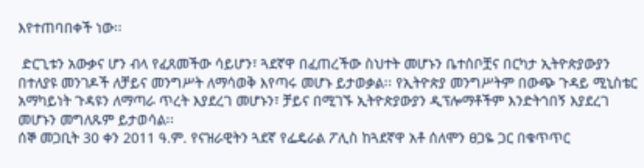እየተጠባበቀች ነው፡፡

 ድርጊቱን አውቃና ሆን ብላ የፈጸመችው ሳይሆን፣ ጓደኛዋ በፈጠረችው ስህተት መሆኑን ቤተሰቦቿና በርካታ ኢትዮጵያውያን በተለያዩ መንገዶች ለቻይና መንግሥት ለማሳወቅ እየጣሩ መሆኑ ይታወቃል፡፡ የኢትዮጵያ መንግሥትም በውጭ ጉዳይ ሚኒስቴር አማካይነት ጉዳዩን ለማጣራ ጥረት እያደረገ መሆኑን፣ ቻይና በሚገኙ ኢትዮጵያውያን ዲፕሎማቶችም እንድትጎበኝ እያደረገ መሆኑን መግለጹም ይታወሳል፡፡
ሰኞ መጋቢት 30 ቀን 2011 ዓ.ም. የናዝራዊትን ጓደኛ የፌዴራል ፖሊስ ከጓደኛዋ አቶ ሰለሞን ፀጋዬ ጋር በቁጥጥር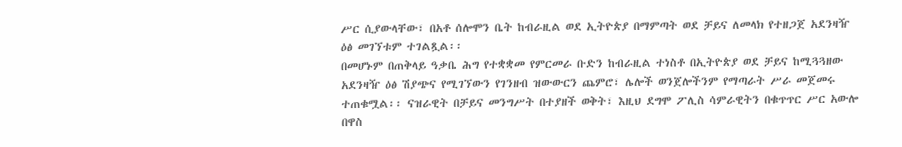ሥር ሲያውላቸው፣ በአቶ ሰሎሞን ቤት ከብራዚል ወደ ኢትዮጵያ በማምጣት ወደ ቻይና ለመላክ የተዘጋጀ አደንዛዥ ዕፅ መገኘቱም ተገልጿል፡፡
በመሆኑም በጠቅላይ ዓቃቤ ሕግ የተቋቋመ የምርመራ ቡድን ከብራዚል ተነስቶ በኢትዮጵያ ወደ ቻይና ከሚጓጓዘው አደንዛዥ ዕፅ ሽያጭና የሚገኘውን የገንዘብ ዝውውርን ጨምሮ፣ ሌሎች ወንጀሎችንም የማጣራት ሥራ መጀመሩ ተጠቁሟል፡፡ ናዝራዊት በቻይና መንግሥት በተያዘች ወቅት፣ እዚህ ደግሞ ፖሊስ ሳምራዊትን በቁጥጥር ሥር አውሎ በዋስ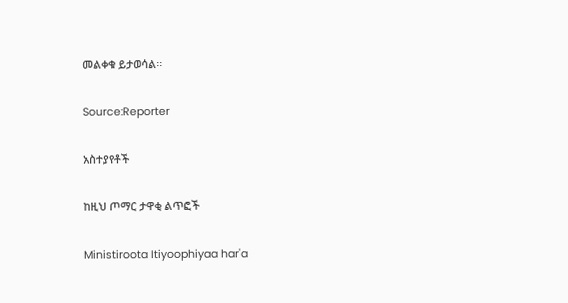መልቀቁ ይታወሳል፡፡

Source:Reporter

አስተያየቶች

ከዚህ ጦማር ታዋቂ ልጥፎች

Ministiroota Itiyoophiyaa har'a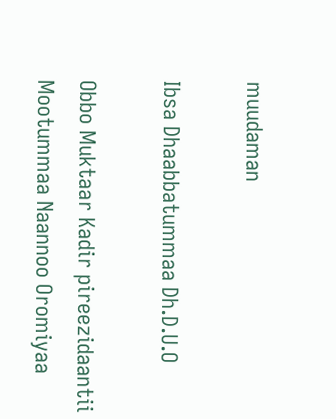muudaman

Ibsa Dhaabbatummaa Dh.D.U.O

Obbo Muktaar Kadir pireezidaantii Mootummaa Naannoo Oromiyaa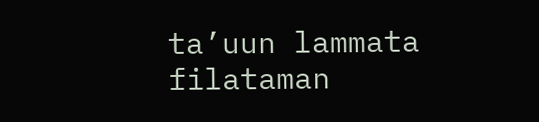ta’uun lammata filataman